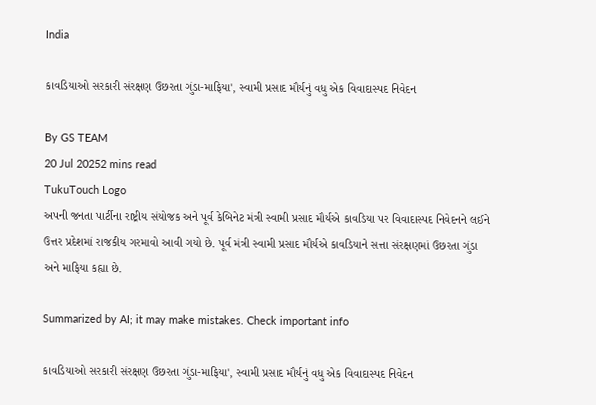India

કાવડિયાઓ સરકારી સંરક્ષણ ઉછરતા ગુંડા-માફિયા', સ્વામી પ્રસાદ મૌર્યનું વધુ એક વિવાદાસ્પદ નિવેદન

By GS TEAM
20 Jul 20252 mins read
TukuTouch Logo
અપની જનતા પાર્ટીના રાષ્ટ્રીય સંયોજક અને પૂર્વ કેબિનેટ મંત્રી સ્વામી પ્રસાદ મૌર્યએ કાવડિયા પર વિવાદાસ્પદ નિવેદનને લઈને ઉત્તર પ્રદેશમાં રાજકીય ગરમાવો આવી ગયો છે. પૂર્વ મંત્રી સ્વામી પ્રસાદ મૌર્યએ કાવડિયાને સત્તા સંરક્ષણમાં ઉછરતા ગુંડા અને માફિયા કહ્યા છે.

Summarized by AI; it may make mistakes. Check important info

કાવડિયાઓ સરકારી સંરક્ષણ ઉછરતા ગુંડા-માફિયા', સ્વામી પ્રસાદ મૌર્યનું વધુ એક વિવાદાસ્પદ નિવેદન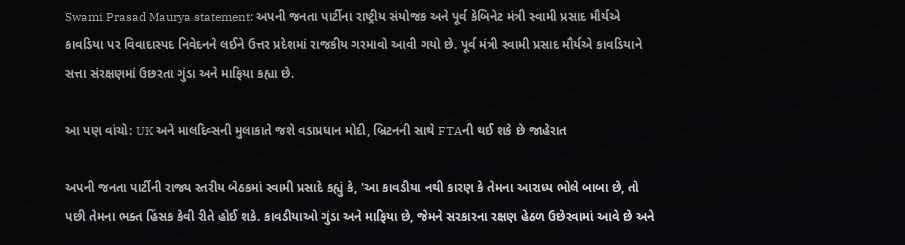Swami Prasad Maurya statement: અપની જનતા પાર્ટીના રાષ્ટ્રીય સંયોજક અને પૂર્વ કેબિનેટ મંત્રી સ્વામી પ્રસાદ મૌર્યએ કાવડિયા પર વિવાદાસ્પદ નિવેદનને લઈને ઉત્તર પ્રદેશમાં રાજકીય ગરમાવો આવી ગયો છે. પૂર્વ મંત્રી સ્વામી પ્રસાદ મૌર્યએ કાવડિયાને સત્તા સંરક્ષણમાં ઉછરતા ગુંડા અને માફિયા કહ્યા છે.

આ પણ વાંચો: UK અને માલદિવ્સની મુલાકાતે જશે વડાપ્રધાન મોદી, બ્રિટનની સાથે FTAની થઈ શકે છે જાહેરાત

અપની જનતા પાર્ટીની રાજ્ય સ્તરીય બેઠકમાં સ્વામી પ્રસાદે કહ્યું કે, 'આ કાવડીયા નથી કારણ કે તેમના આરાધ્ય ભોલે બાબા છે, તો પછી તેમના ભક્ત હિંસક કેવી રીતે હોઈ શકે. કાવડીયાઓ ગુંડા અને માફિયા છે, જેમને સરકારના રક્ષણ હેઠળ ઉછેરવામાં આવે છે અને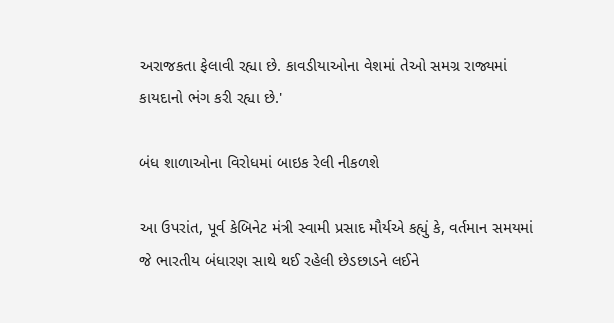અરાજકતા ફેલાવી રહ્યા છે. કાવડીયાઓના વેશમાં તેઓ સમગ્ર રાજ્યમાં કાયદાનો ભંગ કરી રહ્યા છે.'

બંધ શાળાઓના વિરોધમાં બાઇક રેલી નીકળશે

આ ઉપરાંત, પૂર્વ કેબિનેટ મંત્રી સ્વામી પ્રસાદ મૌર્યએ કહ્યું કે, વર્તમાન સમયમાં જે ભારતીય બંધારણ સાથે થઈ રહેલી છેડછાડને લઈને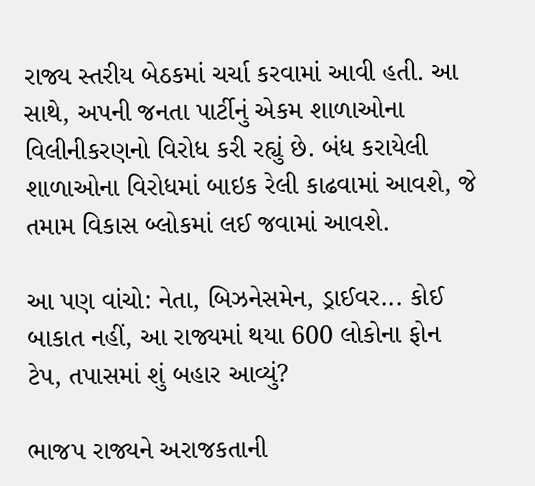રાજ્ય સ્તરીય બેઠકમાં ચર્ચા કરવામાં આવી હતી. આ સાથે, અપની જનતા પાર્ટીનું એકમ શાળાઓના વિલીનીકરણનો વિરોધ કરી રહ્યું છે. બંધ કરાયેલી શાળાઓના વિરોધમાં બાઇક રેલી કાઢવામાં આવશે, જે તમામ વિકાસ બ્લોકમાં લઈ જવામાં આવશે.

આ પણ વાંચો: નેતા, બિઝનેસમેન, ડ્રાઈવર... કોઈ બાકાત નહીં, આ રાજ્યમાં થયા 600 લોકોના ફોન ટેપ, તપાસમાં શું બહાર આવ્યું?

ભાજપ રાજ્યને અરાજકતાની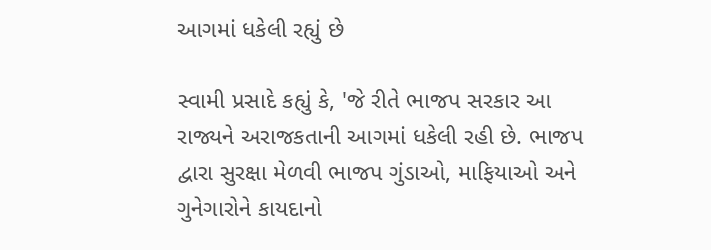આગમાં ધકેલી રહ્યું છે

સ્વામી પ્રસાદે કહ્યું કે, 'જે રીતે ભાજપ સરકાર આ રાજ્યને અરાજકતાની આગમાં ધકેલી રહી છે. ભાજપ દ્વારા સુરક્ષા મેળવી ભાજપ ગુંડાઓ, માફિયાઓ અને ગુનેગારોને કાયદાનો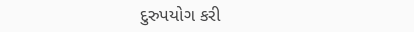દુરુપયોગ કરી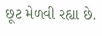છૂટ મેળવી રહ્યા છે.